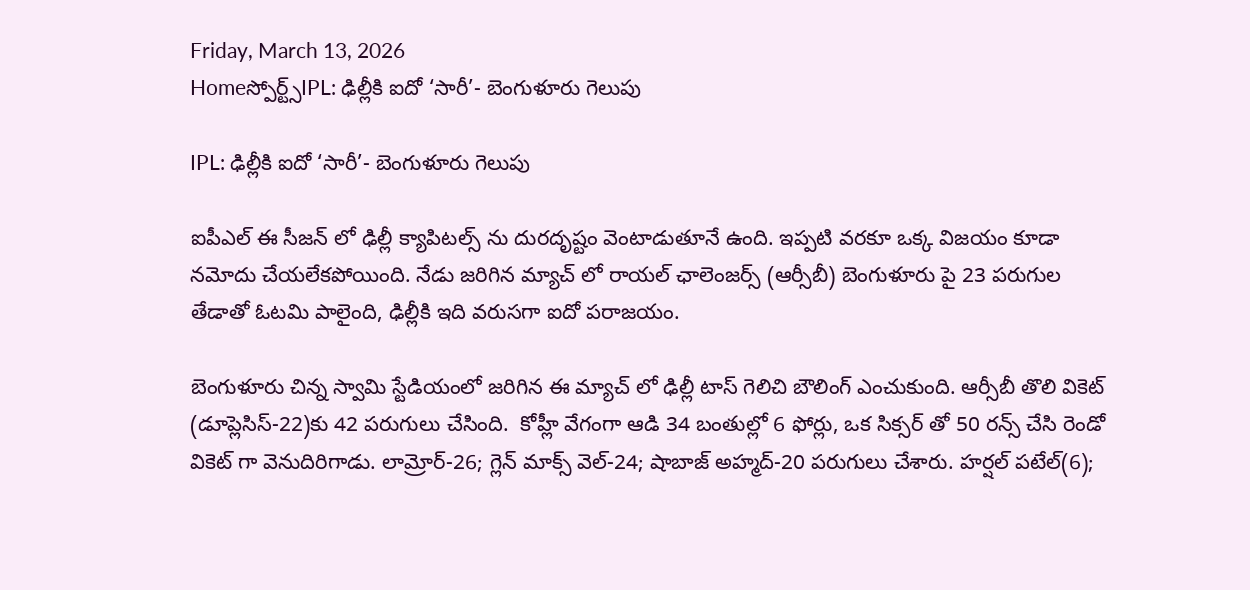Friday, March 13, 2026
Homeస్పోర్ట్స్IPL: ఢిల్లీకి ఐదో ‘సారీ’- బెంగుళూరు గెలుపు

IPL: ఢిల్లీకి ఐదో ‘సారీ’- బెంగుళూరు గెలుపు

ఐపీఎల్ ఈ సీజన్ లో ఢిల్లీ క్యాపిటల్స్ ను దురదృష్టం వెంటాడుతూనే ఉంది. ఇప్పటి వరకూ ఒక్క విజయం కూడా నమోదు చేయలేకపోయింది. నేడు జరిగిన మ్యాచ్ లో రాయల్ ఛాలెంజర్స్ (ఆర్సీబీ) బెంగుళూరు పై 23 పరుగుల తేడాతో ఓటమి పాలైంది, ఢిల్లీకి ఇది వరుసగా ఐదో పరాజయం.

బెంగుళూరు చిన్న స్వామి స్టేడియంలో జరిగిన ఈ మ్యాచ్ లో ఢిల్లీ టాస్ గెలిచి బౌలింగ్ ఎంచుకుంది. ఆర్సీబీ తొలి వికెట్ (డూప్లెసిస్-22)కు 42 పరుగులు చేసింది.  కోహ్లీ వేగంగా ఆడి 34 బంతుల్లో 6 ఫోర్లు, ఒక సిక్సర్ తో 50 రన్స్ చేసి రెండో వికెట్ గా వెనుదిరిగాడు. లామ్రోర్-26; గ్లెన్ మాక్స్ వెల్-24; షాబాజ్ అహ్మద్-20 పరుగులు చేశారు. హర్షల్ పటేల్(6);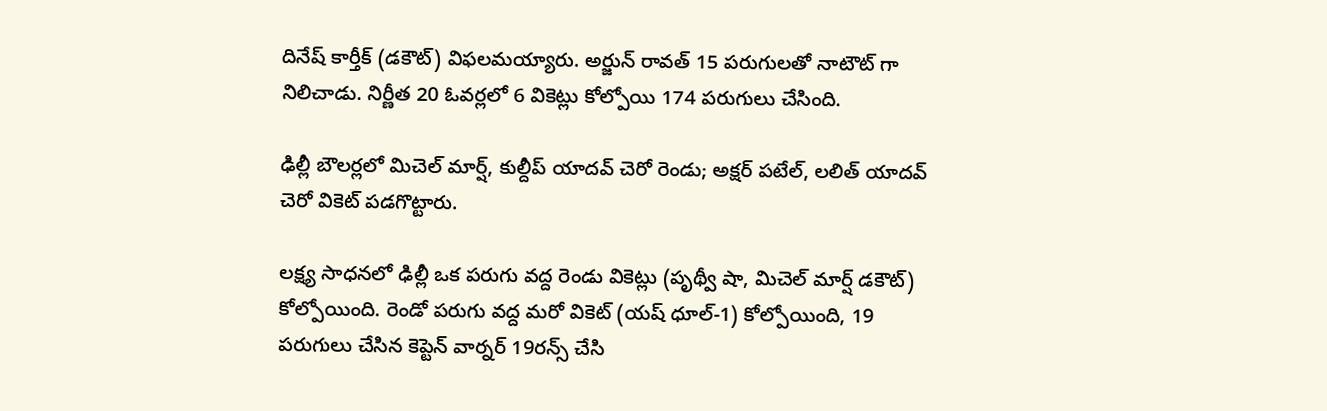దినేష్ కార్తీక్ (డకౌట్) విఫలమయ్యారు. అర్జున్ రావత్ 15 పరుగులతో నాటౌట్ గా నిలిచాడు. నిర్ణీత 20 ఓవర్లలో 6 వికెట్లు కోల్పోయి 174 పరుగులు చేసింది.

ఢిల్లీ బౌలర్లలో మిచెల్ మార్ష్, కుల్దీప్ యాదవ్ చెరో రెండు; అక్షర్ పటేల్, లలిత్ యాదవ్ చెరో వికెట్ పడగొట్టారు.

లక్ష్య సాధనలో ఢిల్లీ ఒక పరుగు వద్ద రెండు వికెట్లు (పృథ్వీ షా, మిచెల్ మార్ష్ డకౌట్) కోల్పోయింది. రెండో పరుగు వద్ద మరో వికెట్ (యష్ ధూల్-1) కోల్పోయింది, 19 పరుగులు చేసిన కెప్టెన్ వార్నర్ 19రన్స్ చేసి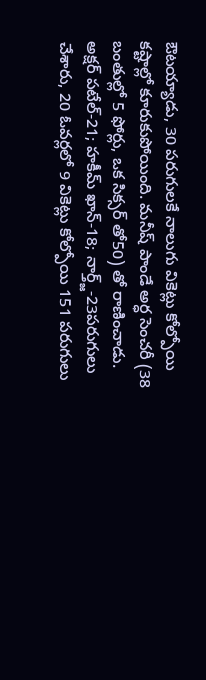ఔటయ్యాడు, 30 పరుగులకే నాలుగు వికెట్లు కోల్పోయి కష్టాల్లో కూరుకుపోయింది. మనీష్ పాండే అర్ధ సెంచరీ (38 బంతుల్లో 5 ఫోర్లు, ఒక సిక్సర్ తో50) తో రాణించాడు. అక్షర్ పటేల్-21; హకీమ్ ఖాన్-18; నార్త్జ్-23పరుగులు చేశారు, 20 ఓవర్లలో 9 వికెట్లు కోల్పోయి 151 పరుగులు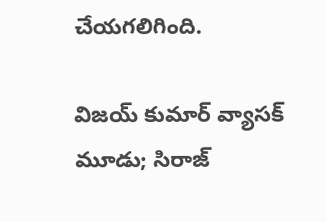చేయగలిగింది.

విజయ్ కుమార్ వ్యాసక్ మూడు; సిరాజ్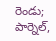రెండు; పార్నెల్,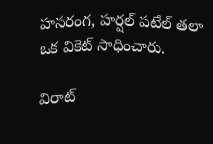హసరంగ, హర్షల్ పటేల్ తలా ఒక వికెట్ సాధించారు.

విరాట్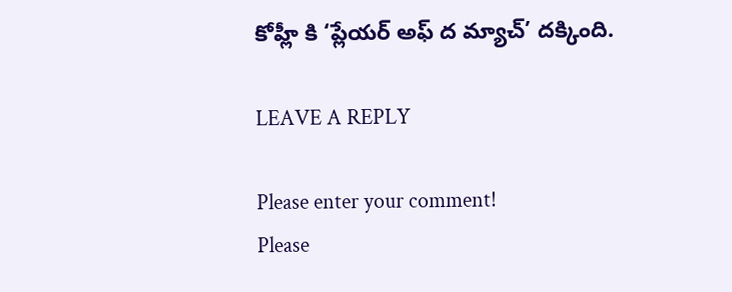కోహ్లీ కి ‘ప్లేయర్ అఫ్ ద మ్యాచ్’ దక్కింది.

LEAVE A REPLY

Please enter your comment!
Please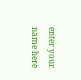enter your name here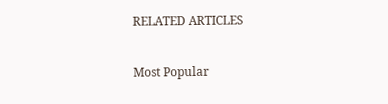RELATED ARTICLES

Most Popular